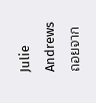Julie Andrews ถอยจาก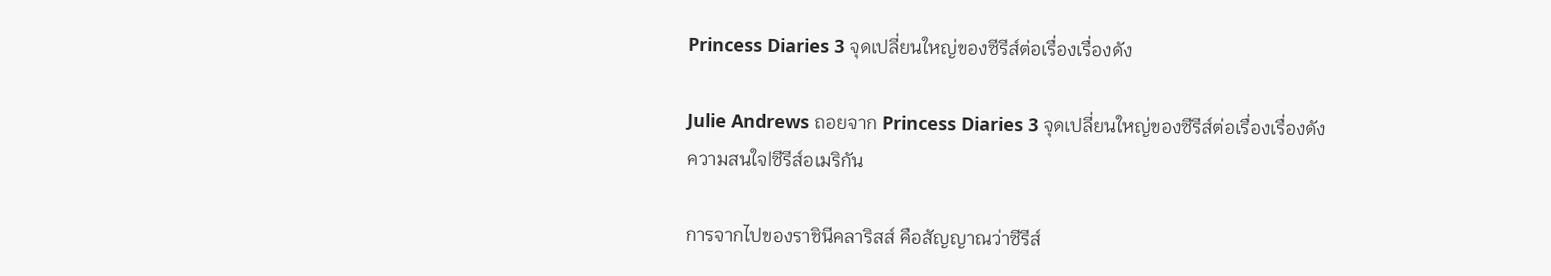Princess Diaries 3 จุดเปลี่ยนใหญ่ของซีรีส์ต่อเรื่องเรื่องดัง

Julie Andrews ถอยจาก Princess Diaries 3 จุดเปลี่ยนใหญ่ของซีรีส์ต่อเรื่องเรื่องดัง
ความสนใจ|ซีรีส์อเมริกัน

การจากไปของราชินีคลาริสส์ คือสัญญาณว่าซีรีส์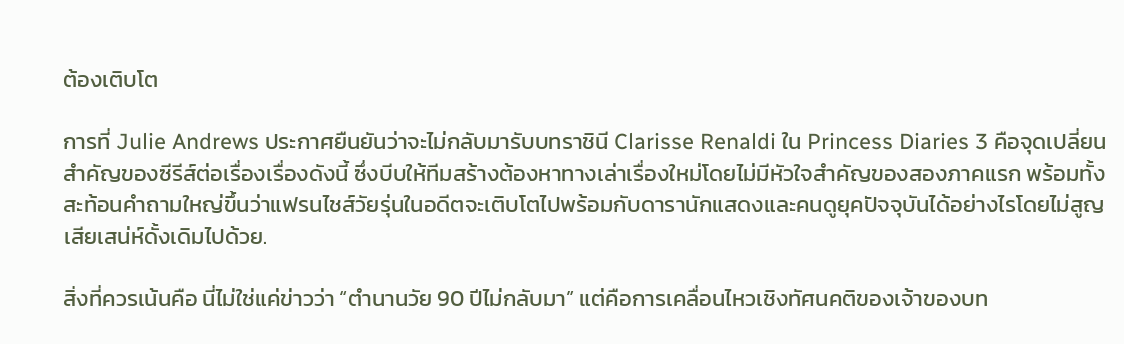ต้องเติบโต

การที่ Julie Andrews ประกาศยืนยันว่าจะไม่กลับมารับบทราชินี Clarisse Renaldi ใน Princess Diaries 3 คือจุดเปลี่ยนสำคัญของซีรีส์ต่อเรื่องเรื่องดังนี้ ซึ่งบีบให้ทีมสร้างต้องหาทางเล่าเรื่องใหม่โดยไม่มีหัวใจสำคัญของสองภาคแรก พร้อมทั้งสะท้อนคำถามใหญ่ขึ้นว่าแฟรนไชส์วัยรุ่นในอดีตจะเติบโตไปพร้อมกับดารานักแสดงและคนดูยุคปัจจุบันได้อย่างไรโดยไม่สูญเสียเสน่ห์ดั้งเดิมไปด้วย.

สิ่งที่ควรเน้นคือ นี่ไม่ใช่แค่ข่าวว่า “ตำนานวัย 90 ปีไม่กลับมา” แต่คือการเคลื่อนไหวเชิงทัศนคติของเจ้าของบท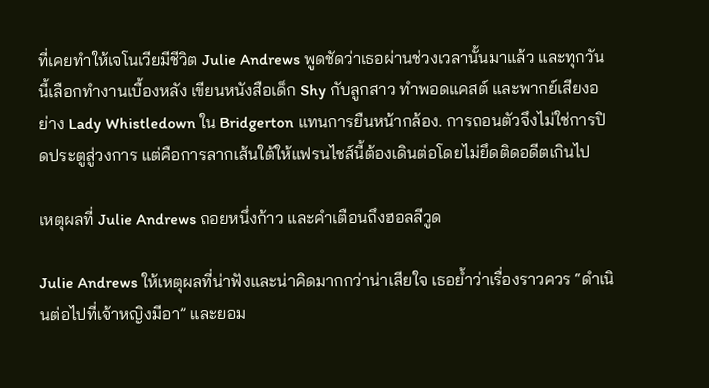ที่เคยทำให้เจโนเวียมีชีวิต Julie Andrews พูดชัดว่าเธอผ่านช่วงเวลานั้นมาแล้ว และทุกวันนี้เลือกทำงานเบื้องหลัง เขียนหนังสือเด็ก Shy กับลูกสาว ทำพอดแคสต์ และพากย์เสียงอย่าง Lady Whistledown ใน Bridgerton แทนการยืนหน้ากล้อง. การถอนตัวจึงไม่ใช่การปิดประตูสู่วงการ แต่คือการลากเส้นใต้ให้แฟรนไชส์นี้ต้องเดินต่อโดยไม่ยึดติดอดีตเกินไป

เหตุผลที่ Julie Andrews ถอยหนึ่งก้าว และคำเตือนถึงฮอลลีวูด

Julie Andrews ให้เหตุผลที่น่าฟังและน่าคิดมากกว่าน่าเสียใจ เธอย้ำว่าเรื่องราวควร “ดำเนินต่อไปที่เจ้าหญิงมีอา” และยอม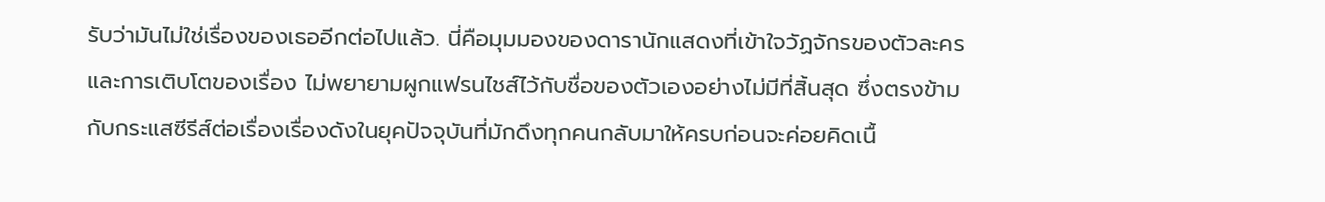รับว่ามันไม่ใช่เรื่องของเธออีกต่อไปแล้ว. นี่คือมุมมองของดารานักแสดงที่เข้าใจวัฏจักรของตัวละครและการเติบโตของเรื่อง ไม่พยายามผูกแฟรนไชส์ไว้กับชื่อของตัวเองอย่างไม่มีที่สิ้นสุด ซึ่งตรงข้ามกับกระแสซีรีส์ต่อเรื่องเรื่องดังในยุคปัจจุบันที่มักดึงทุกคนกลับมาให้ครบก่อนจะค่อยคิดเนื้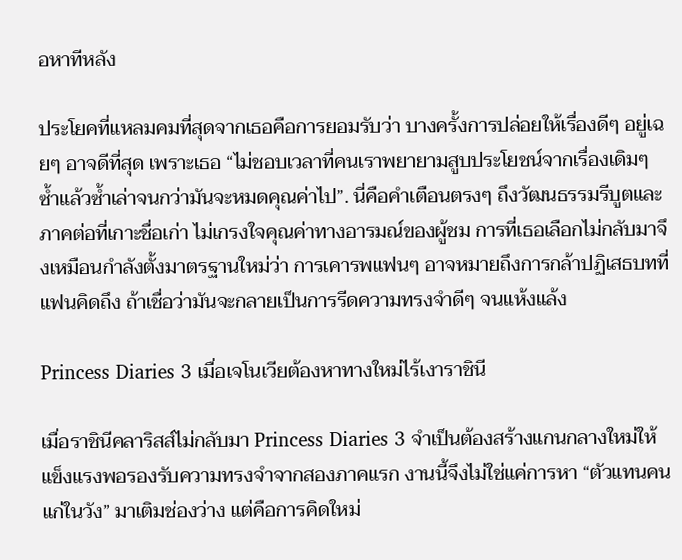อหาทีหลัง

ประโยคที่แหลมคมที่สุดจากเธอคือการยอมรับว่า บางครั้งการปล่อยให้เรื่องดีๆ อยู่เฉยๆ อาจดีที่สุด เพราะเธอ “ไม่ชอบเวลาที่คนเราพยายามสูบประโยชน์จากเรื่องเดิมๆ ซ้ำแล้วซ้ำเล่าจนกว่ามันจะหมดคุณค่าไป”. นี่คือคำเตือนตรงๆ ถึงวัฒนธรรมรีบูตและภาคต่อที่เกาะชื่อเก่า ไม่เกรงใจคุณค่าทางอารมณ์ของผู้ชม การที่เธอเลือกไม่กลับมาจึงเหมือนกำลังตั้งมาตรฐานใหม่ว่า การเคารพแฟนๆ อาจหมายถึงการกล้าปฏิเสธบทที่แฟนคิดถึง ถ้าเชื่อว่ามันจะกลายเป็นการรีดความทรงจำดีๆ จนแห้งแล้ง

Princess Diaries 3 เมื่อเจโนเวียต้องหาทางใหม่ไร้เงาราชินี

เมื่อราชินีคลาริสส์ไม่กลับมา Princess Diaries 3 จำเป็นต้องสร้างแกนกลางใหม่ให้แข็งแรงพอรองรับความทรงจำจากสองภาคแรก งานนี้จึงไม่ใช่แค่การหา “ตัวแทนคนแก่ในวัง” มาเติมช่องว่าง แต่คือการคิดใหม่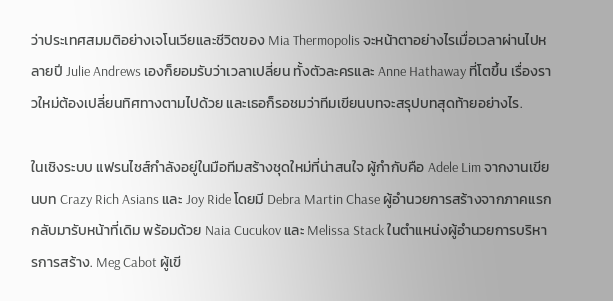ว่าประเทศสมมติอย่างเจโนเวียและชีวิตของ Mia Thermopolis จะหน้าตาอย่างไรเมื่อเวลาผ่านไปหลายปี Julie Andrews เองก็ยอมรับว่าเวลาเปลี่ยน ทั้งตัวละครและ Anne Hathaway ที่โตขึ้น เรื่องราวใหม่ต้องเปลี่ยนทิศทางตามไปด้วย และเธอก็รอชมว่าทีมเขียนบทจะสรุปบทสุดท้ายอย่างไร.

ในเชิงระบบ แฟรนไชส์กำลังอยู่ในมือทีมสร้างชุดใหม่ที่น่าสนใจ ผู้กำกับคือ Adele Lim จากงานเขียนบท Crazy Rich Asians และ Joy Ride โดยมี Debra Martin Chase ผู้อำนวยการสร้างจากภาคแรกกลับมารับหน้าที่เดิม พร้อมด้วย Naia Cucukov และ Melissa Stack ในตำแหน่งผู้อำนวยการบริหารการสร้าง. Meg Cabot ผู้เขี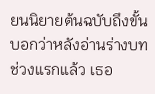ยนนิยายต้นฉบับถึงขั้นบอกว่าหลังอ่านร่างบทช่วงแรกแล้ว เธอ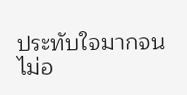ประทับใจมากจนไม่อ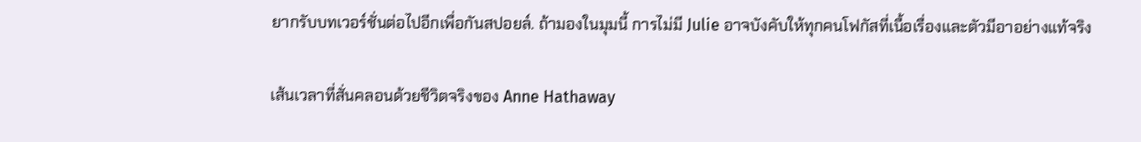ยากรับบทเวอร์ชั่นต่อไปอีกเพื่อกันสปอยล์. ถ้ามองในมุมนี้ การไม่มี Julie อาจบังคับให้ทุกคนโฟกัสที่เนื้อเรื่องและตัวมีอาอย่างแท้จริง

เส้นเวลาที่สั่นคลอนด้วยชีวิตจริงของ Anne Hathaway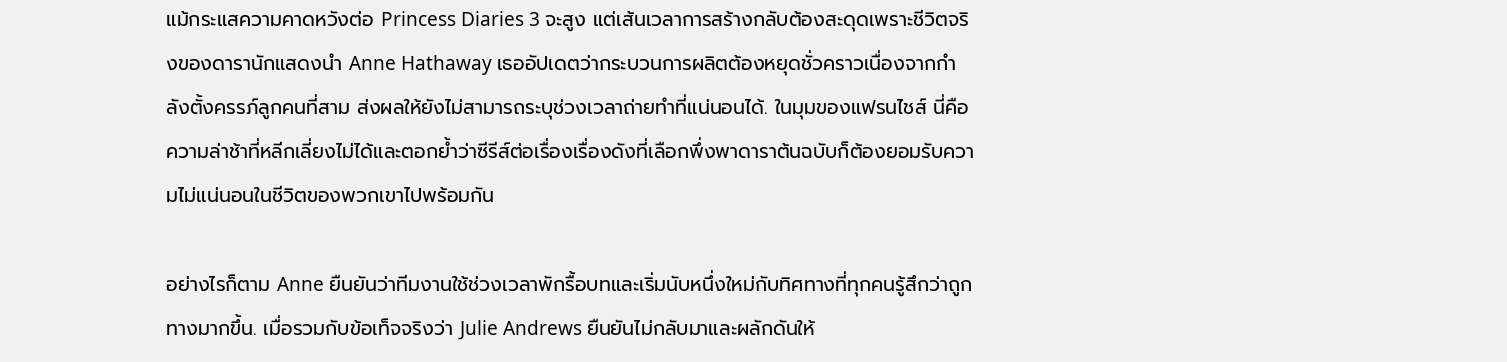แม้กระแสความคาดหวังต่อ Princess Diaries 3 จะสูง แต่เส้นเวลาการสร้างกลับต้องสะดุดเพราะชีวิตจริงของดารานักแสดงนำ Anne Hathaway เธออัปเดตว่ากระบวนการผลิตต้องหยุดชั่วคราวเนื่องจากกำลังตั้งครรภ์ลูกคนที่สาม ส่งผลให้ยังไม่สามารถระบุช่วงเวลาถ่ายทำที่แน่นอนได้. ในมุมของแฟรนไชส์ นี่คือความล่าช้าที่หลีกเลี่ยงไม่ได้และตอกย้ำว่าซีรีส์ต่อเรื่องเรื่องดังที่เลือกพึ่งพาดาราต้นฉบับก็ต้องยอมรับความไม่แน่นอนในชีวิตของพวกเขาไปพร้อมกัน

อย่างไรก็ตาม Anne ยืนยันว่าทีมงานใช้ช่วงเวลาพักรื้อบทและเริ่มนับหนึ่งใหม่กับทิศทางที่ทุกคนรู้สึกว่าถูกทางมากขึ้น. เมื่อรวมกับข้อเท็จจริงว่า Julie Andrews ยืนยันไม่กลับมาและผลักดันให้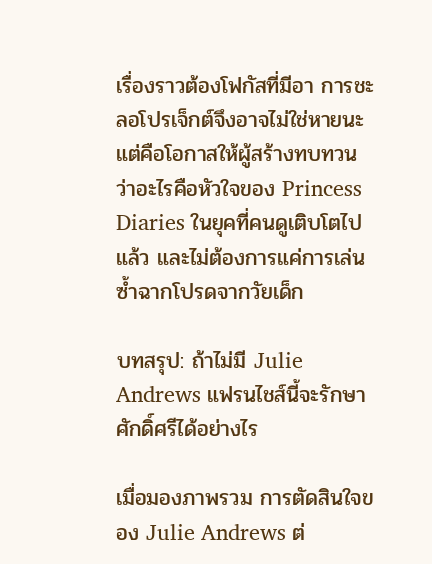เรื่องราวต้องโฟกัสที่มีอา การชะลอโปรเจ็กต์จึงอาจไม่ใช่หายนะ แต่คือโอกาสให้ผู้สร้างทบทวนว่าอะไรคือหัวใจของ Princess Diaries ในยุคที่คนดูเติบโตไปแล้ว และไม่ต้องการแค่การเล่นซ้ำฉากโปรดจากวัยเด็ก

บทสรุป: ถ้าไม่มี Julie Andrews แฟรนไชส์นี้จะรักษาศักดิ์ศรีได้อย่างไร

เมื่อมองภาพรวม การตัดสินใจของ Julie Andrews ต่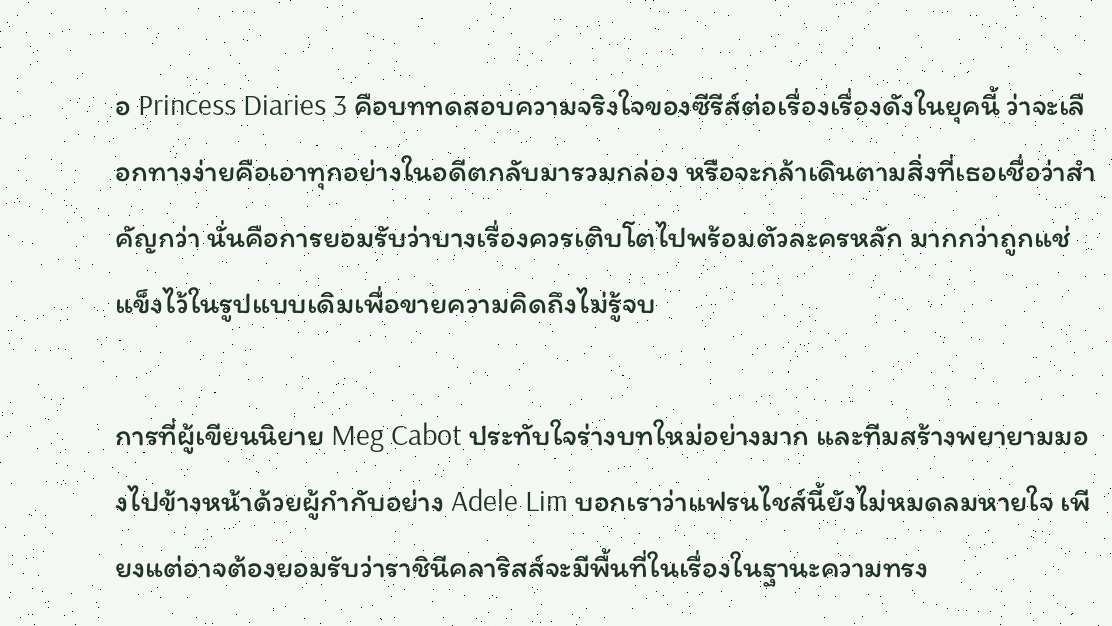อ Princess Diaries 3 คือบททดสอบความจริงใจของซีรีส์ต่อเรื่องเรื่องดังในยุคนี้ ว่าจะเลือกทางง่ายคือเอาทุกอย่างในอดีตกลับมารวมกล่อง หรือจะกล้าเดินตามสิ่งที่เธอเชื่อว่าสำคัญกว่า นั่นคือการยอมรับว่าบางเรื่องควรเติบโตไปพร้อมตัวละครหลัก มากกว่าถูกแช่แข็งไว้ในรูปแบบเดิมเพื่อขายความคิดถึงไม่รู้จบ

การที่ผู้เขียนนิยาย Meg Cabot ประทับใจร่างบทใหม่อย่างมาก และทีมสร้างพยายามมองไปข้างหน้าด้วยผู้กำกับอย่าง Adele Lim บอกเราว่าแฟรนไชส์นี้ยังไม่หมดลมหายใจ เพียงแต่อาจต้องยอมรับว่าราชินีคลาริสส์จะมีพื้นที่ในเรื่องในฐานะความทรง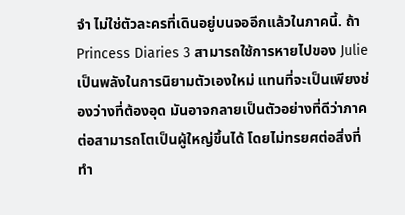จำ ไม่ใช่ตัวละครที่เดินอยู่บนจออีกแล้วในภาคนี้. ถ้า Princess Diaries 3 สามารถใช้การหายไปของ Julie เป็นพลังในการนิยามตัวเองใหม่ แทนที่จะเป็นเพียงช่องว่างที่ต้องอุด มันอาจกลายเป็นตัวอย่างที่ดีว่าภาคต่อสามารถโตเป็นผู้ใหญ่ขึ้นได้ โดยไม่ทรยศต่อสิ่งที่ทำ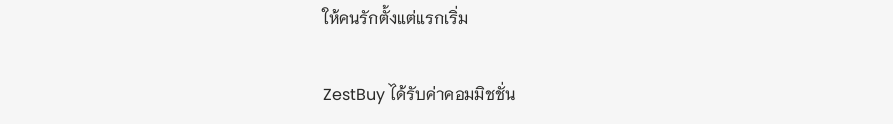ให้คนรักตั้งแต่แรกเริ่ม

ZestBuy ได้รับค่าคอมมิชชั่น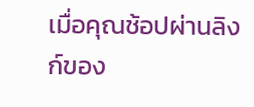เมื่อคุณช้อปผ่านลิงก์ของ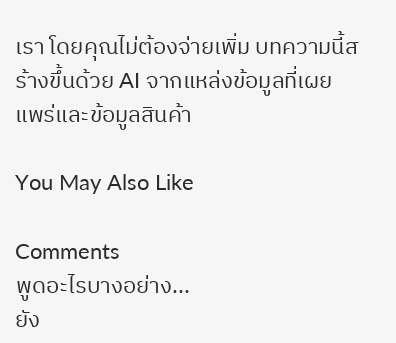เรา โดยคุณไม่ต้องจ่ายเพิ่ม บทความนี้สร้างขึ้นด้วย AI จากแหล่งข้อมูลที่เผยแพร่และข้อมูลสินค้า

You May Also Like

Comments
พูดอะไรบางอย่าง...
ยัง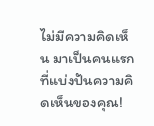ไม่มีความคิดเห็น มาเป็นคนแรกที่แบ่งปันความคิดเห็นของคุณ!